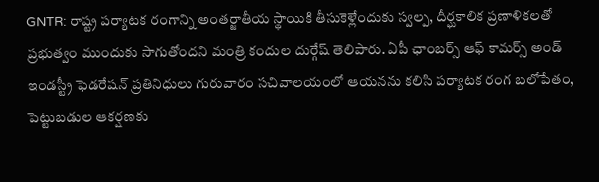GNTR: రాష్ట్ర పర్యాటక రంగాన్ని అంతర్జాతీయ స్థాయికి తీసుకెళ్లేందుకు స్వల్ప, దీర్ఘకాలిక ప్రణాళికలతో ప్రభుత్వం ముందుకు సాగుతోందని మంత్రి కందుల దుర్గేష్ తెలిపారు. ఏపీ ఛాంబర్స్ ఆఫ్ కామర్స్ అండ్ ఇండస్ట్రీ ఫెడరేషన్ ప్రతినిధులు గురువారం సచివాలయంలో ఆయనను కలిసి పర్యాటక రంగ బలోపేతం, పెట్టుబడుల ఆకర్షణకు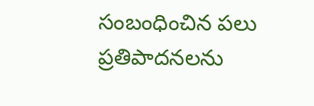సంబంధించిన పలు ప్రతిపాదనలను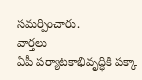సమర్పించారు.
వార్తలు
ఏపీ పర్యాటకాభివృద్ధికి పక్కా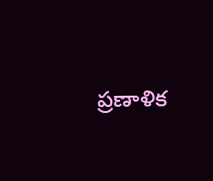ప్రణాళిక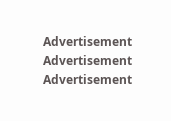Advertisement
Advertisement
Advertisement